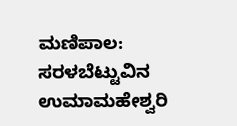ಮಣಿಪಾಲ: ಸರಳಬೆಟ್ಟುವಿನ ಉಮಾಮಹೇಶ್ವರಿ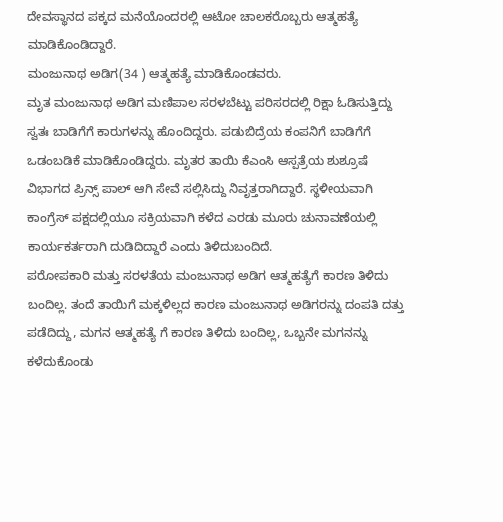ದೇವಸ್ಥಾನದ ಪಕ್ಕದ ಮನೆಯೊಂದರಲ್ಲಿ ಆಟೋ ಚಾಲಕರೊಬ್ಬರು ಆತ್ಮಹತ್ಯೆ ಮಾಡಿಕೊಂಡಿದ್ದಾರೆ.
ಮಂಜುನಾಥ ಅಡಿಗ(34 ) ಆತ್ಮಹತ್ಯೆ ಮಾಡಿಕೊಂಡವರು.
ಮೃತ ಮಂಜುನಾಥ ಅಡಿಗ ಮಣಿಪಾಲ ಸರಳಬೆಟ್ಟು ಪರಿಸರದಲ್ಲಿ ರಿಕ್ಷಾ ಓಡಿಸುತ್ತಿದ್ದು ಸ್ವತಃ ಬಾಡಿಗೆಗೆ ಕಾರುಗಳನ್ನು ಹೊಂದಿದ್ದರು. ಪಡುಬಿದ್ರೆಯ ಕಂಪನಿಗೆ ಬಾಡಿಗೆಗೆ ಒಡಂಬಡಿಕೆ ಮಾಡಿಕೊಂಡಿದ್ದರು. ಮೃತರ ತಾಯಿ ಕೆಎಂಸಿ ಆಸ್ಪತ್ರೆಯ ಶುಶ್ರೂಷೆ ವಿಭಾಗದ ಪ್ರಿನ್ಸ್ ಪಾಲ್ ಆಗಿ ಸೇವೆ ಸಲ್ಲಿಸಿದ್ದು ನಿವೃತ್ತರಾಗಿದ್ದಾರೆ. ಸ್ಥಳೀಯವಾಗಿ ಕಾಂಗ್ರೆಸ್ ಪಕ್ಷದಲ್ಲಿಯೂ ಸಕ್ರಿಯವಾಗಿ ಕಳೆದ ಎರಡು ಮೂರು ಚುನಾವಣೆಯಲ್ಲಿ ಕಾರ್ಯಕರ್ತರಾಗಿ ದುಡಿದಿದ್ದಾರೆ ಎಂದು ತಿಳಿದುಬಂದಿದೆ.
ಪರೋಪಕಾರಿ ಮತ್ತು ಸರಳತೆಯ ಮಂಜುನಾಥ ಅಡಿಗ ಆತ್ಮಹತ್ಯೆಗೆ ಕಾರಣ ತಿಳಿದು ಬಂದಿಲ್ಲ. ತಂದೆ ತಾಯಿಗೆ ಮಕ್ಕಳಿಲ್ಲದ ಕಾರಣ ಮಂಜುನಾಥ ಅಡಿಗರನ್ನು ದಂಪತಿ ದತ್ತು ಪಡೆದಿದ್ದು, ಮಗನ ಆತ್ಮಹತ್ಯೆ ಗೆ ಕಾರಣ ತಿಳಿದು ಬಂದಿಲ್ಲ, ಒಬ್ಬನೇ ಮಗನನ್ನು ಕಳೆದುಕೊಂಡು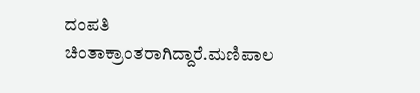ದಂಪತಿ ಚಿಂತಾಕ್ರಾಂತರಾಗಿದ್ದಾರೆ.ಮಣಿಪಾಲ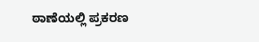ಠಾಣೆಯಲ್ಲಿ ಪ್ರಕರಣ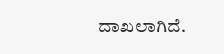ದಾಖಲಾಗಿದೆ.